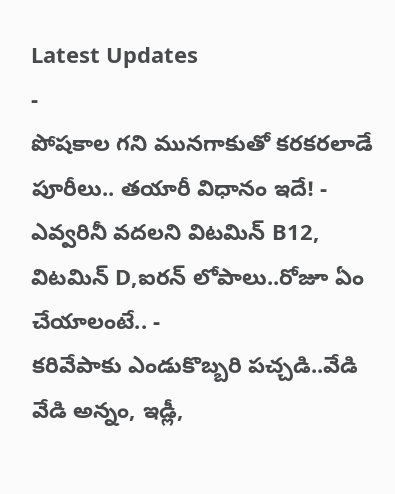Latest Updates
-
పోషకాల గని మునగాకుతో కరకరలాడే పూరీలు.. తయారీ విధానం ఇదే! -
ఎవ్వరినీ వదలని విటమిన్ B12, విటమిన్ D,ఐరన్ లోపాలు..రోజూ ఏం చేయాలంటే.. -
కరివేపాకు ఎండుకొబ్బరి పచ్చడి..వేడి వేడి అన్నం, ఇడ్లీ,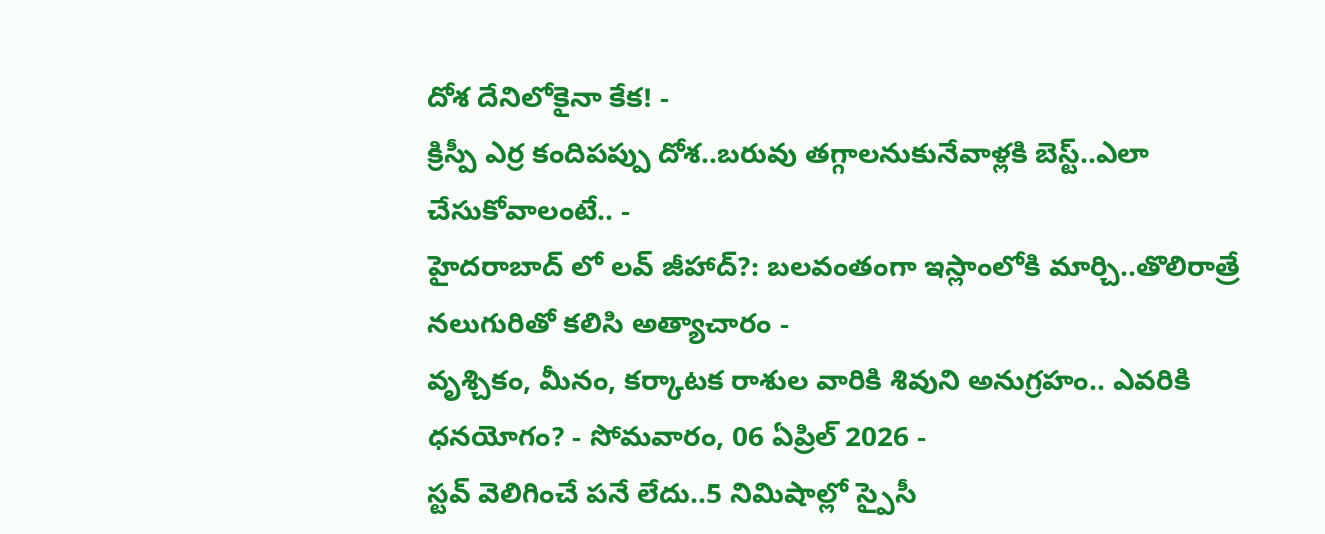దోశ దేనిలోకైనా కేక! -
క్రిస్పీ ఎర్ర కందిపప్పు దోశ..బరువు తగ్గాలనుకునేవాళ్లకి బెస్ట్..ఎలా చేసుకోవాలంటే.. -
హైదరాబాద్ లో లవ్ జీహాద్?: బలవంతంగా ఇస్లాంలోకి మార్చి..తొలిరాత్రే నలుగురితో కలిసి అత్యాచారం -
వృశ్చికం, మీనం, కర్కాటక రాశుల వారికి శివుని అనుగ్రహం.. ఎవరికి ధనయోగం? - సోమవారం, 06 ఏప్రిల్ 2026 -
స్టవ్ వెలిగించే పనే లేదు..5 నిమిషాల్లో స్పైసీ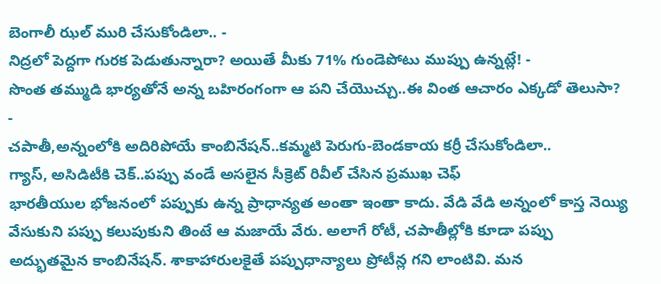బెంగాలీ ఝల్ మురి చేసుకోండిలా.. -
నిద్రలో పెద్దగా గురక పెడుతున్నారా? అయితే మీకు 71% గుండెపోటు ముప్పు ఉన్నట్లే! -
సొంత తమ్ముడి భార్యతోనే అన్న బహిరంగంగా ఆ పని చేయొచ్చు..ఈ వింత ఆచారం ఎక్కడో తెలుసా? -
చపాతీ,అన్నంలోకి అదిరిపోయే కాంబినేషన్..కమ్మటి పెరుగు-బెండకాయ కర్రీ చేసుకోండిలా..
గ్యాస్, అసిడిటీకి చెక్..పప్పు వండే అసలైన సీక్రెట్ రివీల్ చేసిన ప్రముఖ చెఫ్
భారతీయుల భోజనంలో పప్పుకు ఉన్న ప్రాధాన్యత అంతా ఇంతా కాదు. వేడి వేడి అన్నంలో కాస్త నెయ్యి వేసుకుని పప్పు కలుపుకుని తింటే ఆ మజాయే వేరు. అలాగే రోటీ, చపాతీల్లోకి కూడా పప్పు అద్భుతమైన కాంబినేషన్. శాకాహారులకైతే పప్పుధాన్యాలు ప్రోటీన్ల గని లాంటివి. మన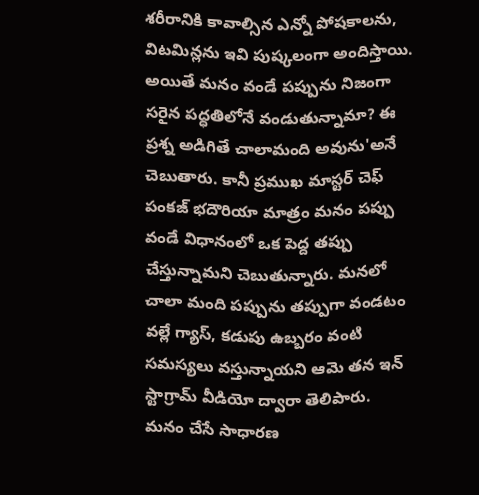శరీరానికి కావాల్సిన ఎన్నో పోషకాలను, విటమిన్లను ఇవి పుష్కలంగా అందిస్తాయి.
అయితే మనం వండే పప్పును నిజంగా సరైన పద్ధతిలోనే వండుతున్నామా? ఈ ప్రశ్న అడిగితే చాలామంది అవును'అనే చెబుతారు. కానీ ప్రముఖ మాస్టర్ చెఫ్ పంకజ్ భదౌరియా మాత్రం మనం పప్పు వండే విధానంలో ఒక పెద్ద తప్పు చేస్తున్నామని చెబుతున్నారు. మనలో చాలా మంది పప్పును తప్పుగా వండటం వల్లే గ్యాస్, కడుపు ఉబ్బరం వంటి సమస్యలు వస్తున్నాయని ఆమె తన ఇన్ స్టాగ్రామ్ వీడియో ద్వారా తెలిపారు.
మనం చేసే సాధారణ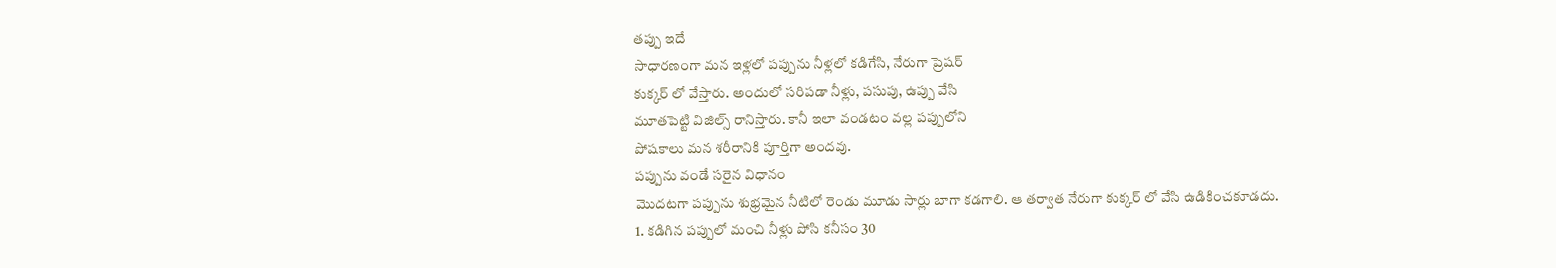తప్పు ఇదే
సాధారణంగా మన ఇళ్లలో పప్పును నీళ్లలో కడిగేసి, నేరుగా ప్రెషర్
కుక్కర్ లో వేస్తారు. అందులో సరిపడా నీళ్లు, పసుపు, ఉప్పు వేసి
మూతపెట్టి విజిల్స్ రానిస్తారు. కానీ ఇలా వండటం వల్ల పప్పులోని
పోషకాలు మన శరీరానికి పూర్తిగా అందవు.
పప్పును వండే సరైన విధానం
మొదటగా పప్పును శుభ్రమైన నీటిలో రెండు మూడు సార్లు బాగా కడగాలి. ఆ తర్వాత నేరుగా కుక్కర్ లో వేసి ఉడికించకూడదు.
1. కడిగిన పప్పులో మంచి నీళ్లు పోసి కనీసం 30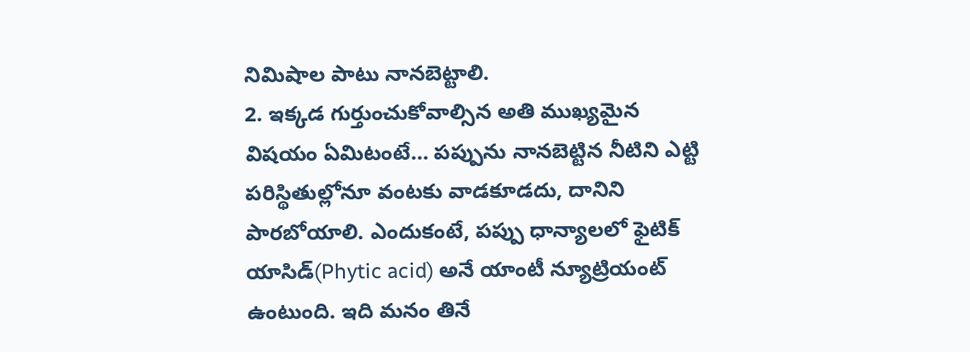నిమిషాల పాటు నానబెట్టాలి.
2. ఇక్కడ గుర్తుంచుకోవాల్సిన అతి ముఖ్యమైన విషయం ఏమిటంటే... పప్పును నానబెట్టిన నీటిని ఎట్టి పరిస్థితుల్లోనూ వంటకు వాడకూడదు, దానిని పారబోయాలి. ఎందుకంటే, పప్పు ధాన్యాలలో ఫైటిక్ యాసిడ్(Phytic acid) అనే యాంటీ న్యూట్రియంట్ ఉంటుంది. ఇది మనం తినే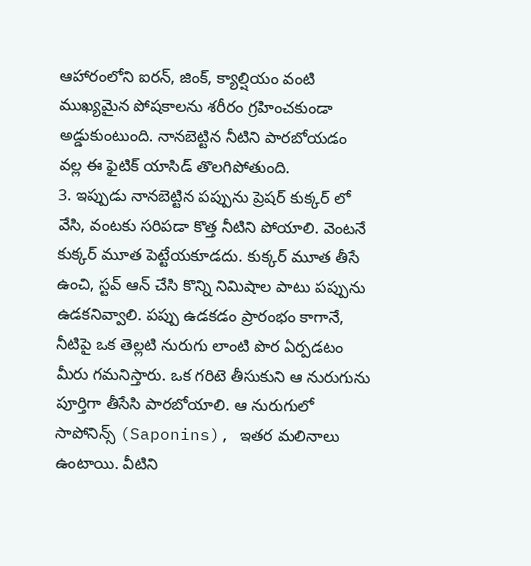ఆహారంలోని ఐరన్, జింక్, క్యాల్షియం వంటి ముఖ్యమైన పోషకాలను శరీరం గ్రహించకుండా అడ్డుకుంటుంది. నానబెట్టిన నీటిని పారబోయడం వల్ల ఈ ఫైటిక్ యాసిడ్ తొలగిపోతుంది.
3. ఇప్పుడు నానబెట్టిన పప్పును ప్రెషర్ కుక్కర్ లో వేసి, వంటకు సరిపడా కొత్త నీటిని పోయాలి. వెంటనే కుక్కర్ మూత పెట్టేయకూడదు. కుక్కర్ మూత తీసే ఉంచి, స్టవ్ ఆన్ చేసి కొన్ని నిమిషాల పాటు పప్పును ఉడకనివ్వాలి. పప్పు ఉడకడం ప్రారంభం కాగానే, నీటిపై ఒక తెల్లటి నురుగు లాంటి పొర ఏర్పడటం మీరు గమనిస్తారు. ఒక గరిటె తీసుకుని ఆ నురుగును పూర్తిగా తీసేసి పారబోయాలి. ఆ నురుగులో సాపోనిన్స్ (Saponins), ఇతర మలినాలు ఉంటాయి. వీటిని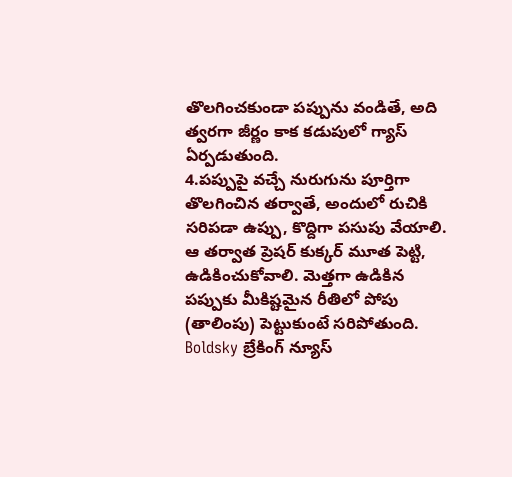తొలగించకుండా పప్పును వండితే, అది త్వరగా జీర్ణం కాక కడుపులో గ్యాస్ ఏర్పడుతుంది.
4.పప్పుపై వచ్చే నురుగును పూర్తిగా తొలగించిన తర్వాతే, అందులో రుచికి సరిపడా ఉప్పు, కొద్దిగా పసుపు వేయాలి. ఆ తర్వాత ప్రెషర్ కుక్కర్ మూత పెట్టి, ఉడికించుకోవాలి. మెత్తగా ఉడికిన పప్పుకు మీకిష్టమైన రీతిలో పోపు (తాలింపు) పెట్టుకుంటే సరిపోతుంది.
Boldsky బ్రేకింగ్ న్యూస్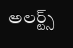అలర్ట్స్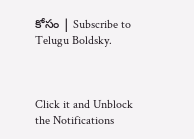కోసం | Subscribe to Telugu Boldsky.



Click it and Unblock the Notifications